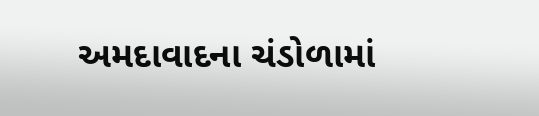અમદાવાદના ચંડોળામાં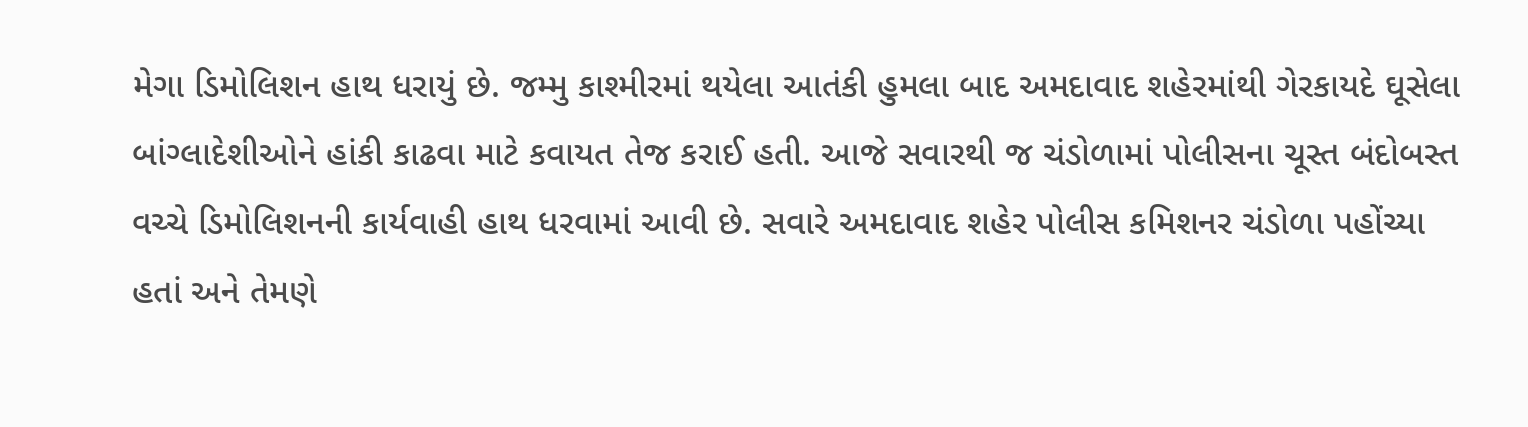મેગા ડિમોલિશન હાથ ધરાયું છે. જમ્મુ કાશ્મીરમાં થયેલા આતંકી હુમલા બાદ અમદાવાદ શહેરમાંથી ગેરકાયદે ઘૂસેલા બાંગ્લાદેશીઓને હાંકી કાઢવા માટે કવાયત તેજ કરાઈ હતી. આજે સવારથી જ ચંડોળામાં પોલીસના ચૂસ્ત બંદોબસ્ત વચ્ચે ડિમોલિશનની કાર્યવાહી હાથ ધરવામાં આવી છે. સવારે અમદાવાદ શહેર પોલીસ કમિશનર ચંડોળા પહોંચ્યા હતાં અને તેમણે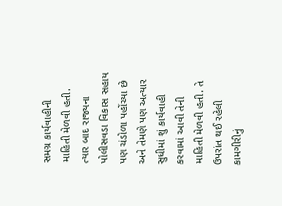સમગ્ર કાર્યવાહીની માહિતી મેળવી હતી. ત્યાર બાદ રાજ્યના પોલીસવડા વિકાસ સહાય પણ ચંડોળા પહોંચ્યા છે અને તેમણે પણ અત્યાર સુધીમાં શું કાર્યવાહી કરવામાં આવી તેની માહિતી મેળવી હતી. તે ઉપરાંત થઈ રહેલી કામગીરીનું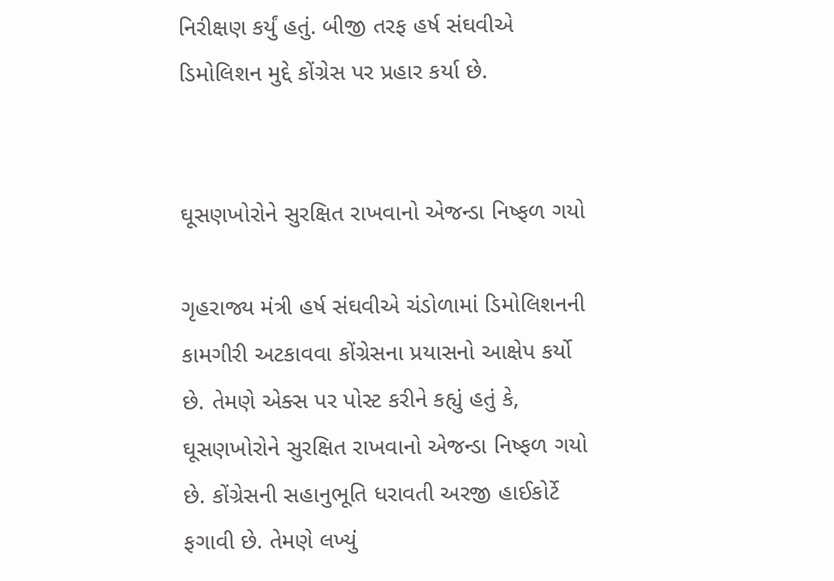નિરીક્ષણ કર્યું હતું. બીજી તરફ હર્ષ સંઘવીએ ડિમોલિશન મુદ્દે કોંગ્રેસ પર પ્રહાર કર્યા છે.


ઘૂસણખોરોને સુરક્ષિત રાખવાનો એજન્ડા નિષ્ફળ ગયો

ગૃહરાજ્ય મંત્રી હર્ષ સંઘવીએ ચંડોળામાં ડિમોલિશનની કામગીરી અટકાવવા કોંગ્રેસના પ્રયાસનો આક્ષેપ કર્યો છે. તેમણે એક્સ પર પોસ્ટ કરીને કહ્યું હતું કે, ઘૂસણખોરોને સુરક્ષિત રાખવાનો એજન્ડા નિષ્ફળ ગયો છે. કોંગ્રેસની સહાનુભૂતિ ધરાવતી અરજી હાઈકોર્ટે ફગાવી છે. તેમણે લખ્યું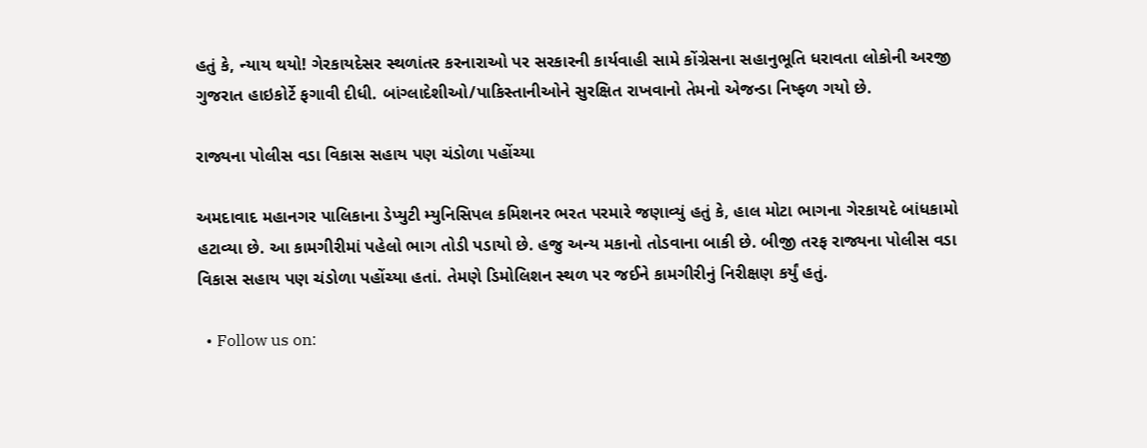હતું કે, ન્યાય થયો! ગેરકાયદેસર સ્થળાંતર કરનારાઓ પર સરકારની કાર્યવાહી સામે કોંગ્રેસના સહાનુભૂતિ ધરાવતા લોકોની અરજી ગુજરાત હાઇકોર્ટે ફગાવી દીધી. બાંગ્લાદેશીઓ/પાકિસ્તાનીઓને સુરક્ષિત રાખવાનો તેમનો એજન્ડા નિષ્ફળ ગયો છે.

રાજ્યના પોલીસ વડા વિકાસ સહાય પણ ચંડોળા પહોંચ્યા

અમદાવાદ મહાનગર પાલિકાના ડેપ્યુટી મ્યુનિસિપલ કમિશનર ભરત પરમારે જણાવ્યું હતું કે, હાલ મોટા ભાગના ગેરકાયદે બાંધકામો હટાવ્યા છે. આ કામગીરીમાં પહેલો ભાગ તોડી પડાયો છે. હજુ અન્ય મકાનો તોડવાના બાકી છે. બીજી તરફ રાજ્યના પોલીસ વડા વિકાસ સહાય પણ ચંડોળા પહોંચ્યા હતાં. તેમણે ડિમોલિશન સ્થળ પર જઈને કામગીરીનું નિરીક્ષણ કર્યું હતું.

  • Follow us on: